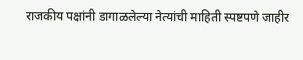राजकीय पक्षांनी डागाळलेल्या नेत्यांची माहिती स्पष्टपणे जाहीर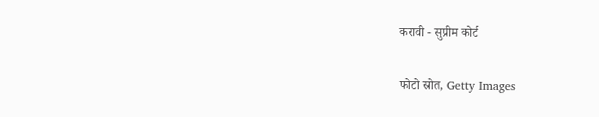करावी - सुप्रीम कोर्ट

फोटो स्रोत, Getty Images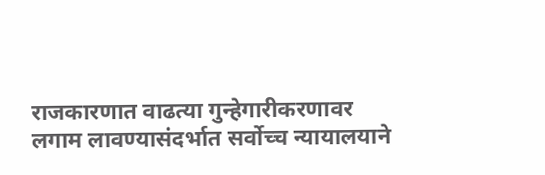राजकारणात वाढत्या गुन्हेगारीकरणावर लगाम लावण्यासंदर्भात सर्वोच्च न्यायालयाने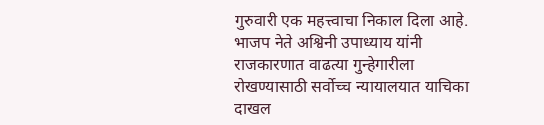गुरुवारी एक महत्त्वाचा निकाल दिला आहे.
भाजप नेते अश्विनी उपाध्याय यांनी राजकारणात वाढत्या गुन्हेगारीला रोखण्यासाठी सर्वोच्च न्यायालयात याचिका दाखल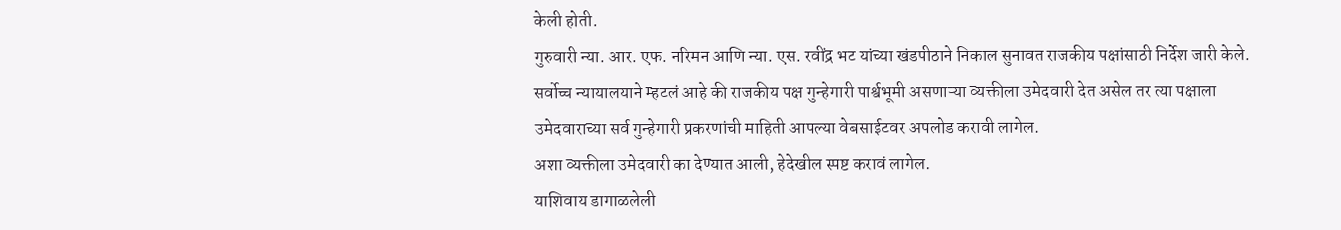केली होती.
गुरुवारी न्या. आर. एफ. नरिमन आणि न्या. एस. रवींद्र भट यांच्या खंडपीठाने निकाल सुनावत राजकीय पक्षांसाठी निर्देश जारी केले.
सर्वोच्च न्यायालयाने म्हटलं आहे की राजकीय पक्ष गुन्हेगारी पार्श्वभूमी असणाऱ्या व्यक्तीला उमेदवारी देत असेल तर त्या पक्षाला उमेदवाराच्या सर्व गुन्हेगारी प्रकरणांची माहिती आपल्या वेबसाईटवर अपलोड करावी लागेल.
अशा व्यक्तीला उमेदवारी का देण्यात आली, हेदेखील स्पष्ट करावं लागेल.
याशिवाय डागाळलेली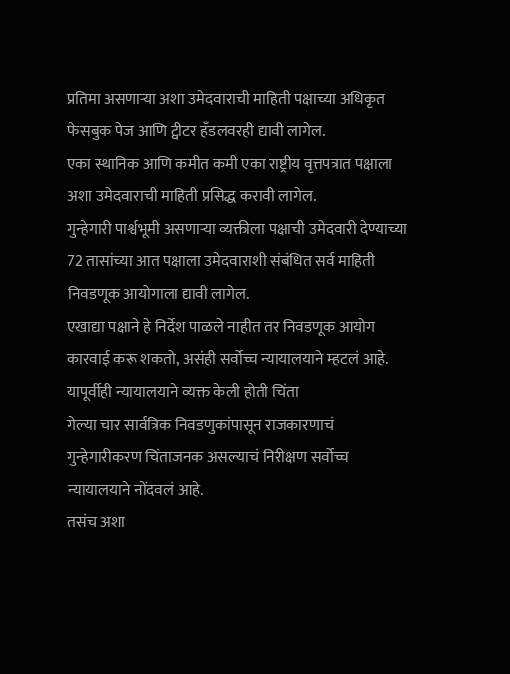प्रतिमा असणाऱ्या अशा उमेदवाराची माहिती पक्षाच्या अधिकृत फेसबुक पेज आणि ट्वीटर हँडलवरही द्यावी लागेल.
एका स्थानिक आणि कमीत कमी एका राष्ट्रीय वृत्तपत्रात पक्षाला अशा उमेदवाराची माहिती प्रसिद्ध करावी लागेल.
गुन्हेगारी पार्श्वभूमी असणाऱ्या व्यक्तीला पक्षाची उमेदवारी देण्याच्या 72 तासांच्या आत पक्षाला उमेदवाराशी संबंधित सर्व माहिती निवडणूक आयोगाला द्यावी लागेल.
एखाद्या पक्षाने हे निर्देश पाळले नाहीत तर निवडणूक आयोग कारवाई करू शकतो, असंही सर्वोच्च न्यायालयाने म्हटलं आहे.
यापूर्वीही न्यायालयाने व्यक्त केली होती चिंता
गेल्या चार सार्वत्रिक निवडणुकांपासून राजकारणाचं गुन्हेगारीकरण चिंताजनक असल्याचं निरीक्षण सर्वोच्च न्यायालयाने नोंदवलं आहे.
तसंच अशा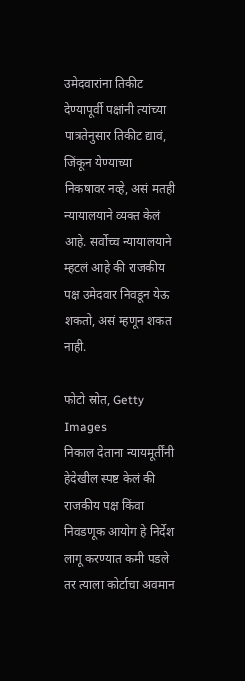उमेदवारांना तिकीट देण्यापूर्वी पक्षांनी त्यांच्या पात्रतेनुसार तिकीट द्यावं, जिंकून येण्याच्या निकषावर नव्हे, असं मतही न्यायालयाने व्यक्त केलं आहे. सर्वोच्च न्यायालयाने म्हटलं आहे की राजकीय पक्ष उमेदवार निवडून येऊ शकतो, असं म्हणून शकत नाही.

फोटो स्रोत, Getty Images
निकाल देताना न्यायमूर्तींनी हेदेखील स्पष्ट केलं की राजकीय पक्ष किंवा निवडणूक आयोग हे निर्देश लागू करण्यात कमी पडले तर त्याला कोर्टाचा अवमान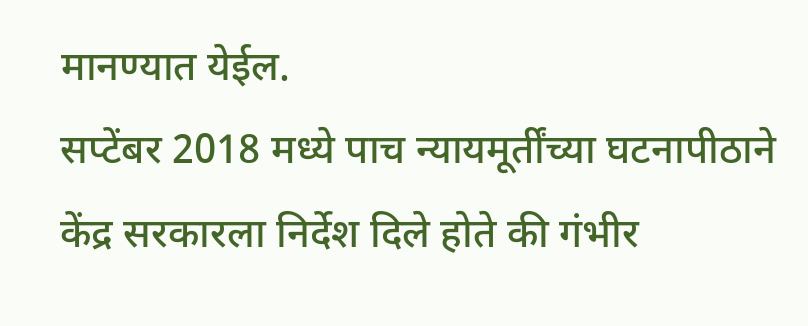मानण्यात येईल.
सप्टेंबर 2018 मध्ये पाच न्यायमूर्तींच्या घटनापीठाने केंद्र सरकारला निर्देश दिले होते की गंभीर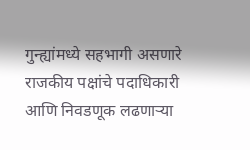गुन्ह्यांमध्ये सहभागी असणारे राजकीय पक्षांचे पदाधिकारी आणि निवडणूक लढणाऱ्या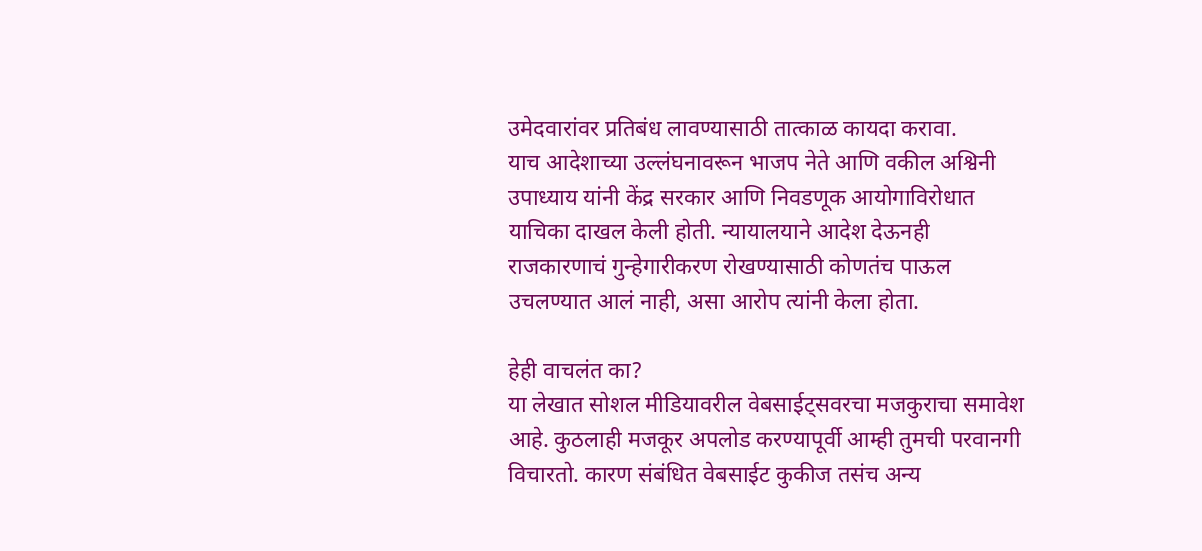उमेदवारांवर प्रतिबंध लावण्यासाठी तात्काळ कायदा करावा.
याच आदेशाच्या उल्लंघनावरून भाजप नेते आणि वकील अश्विनी उपाध्याय यांनी केंद्र सरकार आणि निवडणूक आयोगाविरोधात याचिका दाखल केली होती. न्यायालयाने आदेश देऊनही राजकारणाचं गुन्हेगारीकरण रोखण्यासाठी कोणतंच पाऊल उचलण्यात आलं नाही, असा आरोप त्यांनी केला होता.

हेही वाचलंत का?
या लेखात सोशल मीडियावरील वेबसाईट्सवरचा मजकुराचा समावेश आहे. कुठलाही मजकूर अपलोड करण्यापूर्वी आम्ही तुमची परवानगी विचारतो. कारण संबंधित वेबसाईट कुकीज तसंच अन्य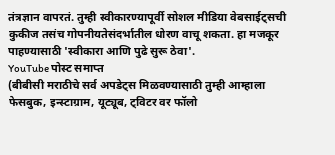तंत्रज्ञान वापरतं. तुम्ही स्वीकारण्यापूर्वी सोशल मीडिया वेबसाईट्सची कुकीज तसंच गोपनीयतेसंदर्भातील धोरण वाचू शकता. हा मजकूर पाहण्यासाठी 'स्वीकारा आणि पुढे सुरू ठेवा'.
YouTube पोस्ट समाप्त
(बीबीसी मराठीचे सर्व अपडेट्स मिळवण्यासाठी तुम्ही आम्हाला फेसबुक, इन्स्टाग्राम, यूट्यूब, ट्विटर वर फॉलो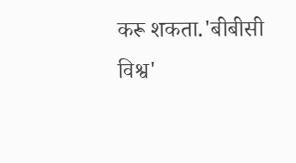करू शकता.'बीबीसी विश्व'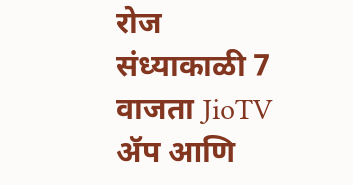रोज संध्याकाळी 7 वाजता JioTV ॲप आणि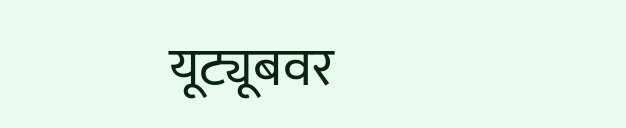यूट्यूबवर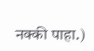नक्की पाहा.)